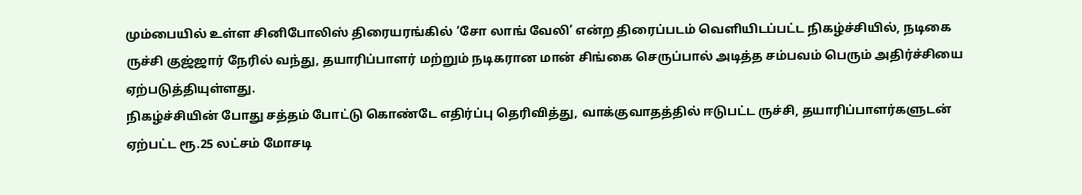மும்பையில் உள்ள சினிபோலிஸ் திரையரங்கில் ‘சோ லாங் வேலி’ என்ற திரைப்படம் வெளியிடப்பட்ட நிகழ்ச்சியில், நடிகை ருச்சி குஜ்ஜார் நேரில் வந்து, தயாரிப்பாளர் மற்றும் நடிகரான மான் சிங்கை செருப்பால் அடித்த சம்பவம் பெரும் அதிர்ச்சியை ஏற்படுத்தியுள்ளது.
நிகழ்ச்சியின் போது சத்தம் போட்டு கொண்டே எதிர்ப்பு தெரிவித்து, வாக்குவாதத்தில் ஈடுபட்ட ருச்சி, தயாரிப்பாளர்களுடன் ஏற்பட்ட ரூ.25 லட்சம் மோசடி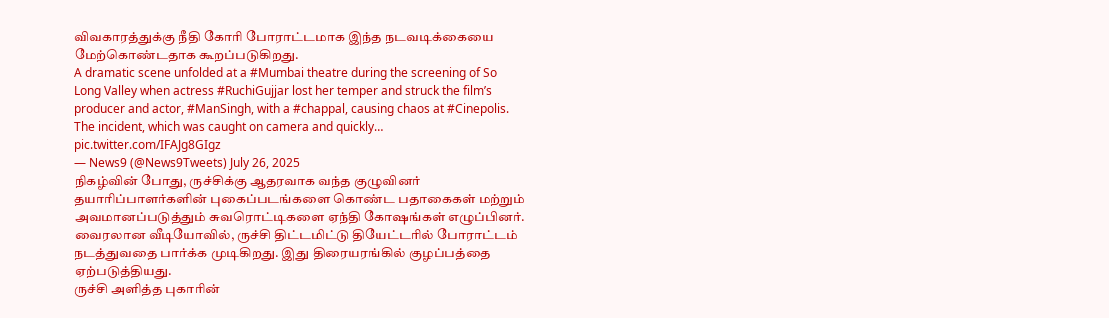விவகாரத்துக்கு நீதி கோரி போராட்டமாக இந்த நடவடிக்கையை மேற்கொண்டதாக கூறப்படுகிறது.
A dramatic scene unfolded at a #Mumbai theatre during the screening of So Long Valley when actress #RuchiGujjar lost her temper and struck the film’s producer and actor, #ManSingh, with a #chappal, causing chaos at #Cinepolis. The incident, which was caught on camera and quickly… pic.twitter.com/IFAJg8GIgz
— News9 (@News9Tweets) July 26, 2025
நிகழ்வின் போது, ருச்சிக்கு ஆதரவாக வந்த குழுவினர் தயாரிப்பாளர்களின் புகைப்படங்களை கொண்ட பதாகைகள் மற்றும் அவமானப்படுத்தும் சுவரொட்டிகளை ஏந்தி கோஷங்கள் எழுப்பினர். வைரலான வீடியோவில், ருச்சி திட்டமிட்டு தியேட்டரில் போராட்டம் நடத்துவதை பார்க்க முடிகிறது. இது திரையரங்கில் குழப்பத்தை ஏற்படுத்தியது.
ருச்சி அளித்த புகாரின்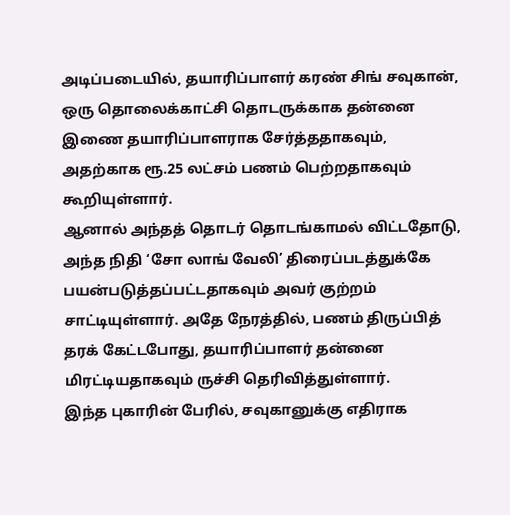அடிப்படையில், தயாரிப்பாளர் கரண் சிங் சவுகான், ஒரு தொலைக்காட்சி தொடருக்காக தன்னை இணை தயாரிப்பாளராக சேர்த்ததாகவும், அதற்காக ரூ.25 லட்சம் பணம் பெற்றதாகவும் கூறியுள்ளார்.
ஆனால் அந்தத் தொடர் தொடங்காமல் விட்டதோடு, அந்த நிதி ‘சோ லாங் வேலி’ திரைப்படத்துக்கே பயன்படுத்தப்பட்டதாகவும் அவர் குற்றம் சாட்டியுள்ளார். அதே நேரத்தில், பணம் திருப்பித் தரக் கேட்டபோது, தயாரிப்பாளர் தன்னை மிரட்டியதாகவும் ருச்சி தெரிவித்துள்ளார்.
இந்த புகாரின் பேரில், சவுகானுக்கு எதிராக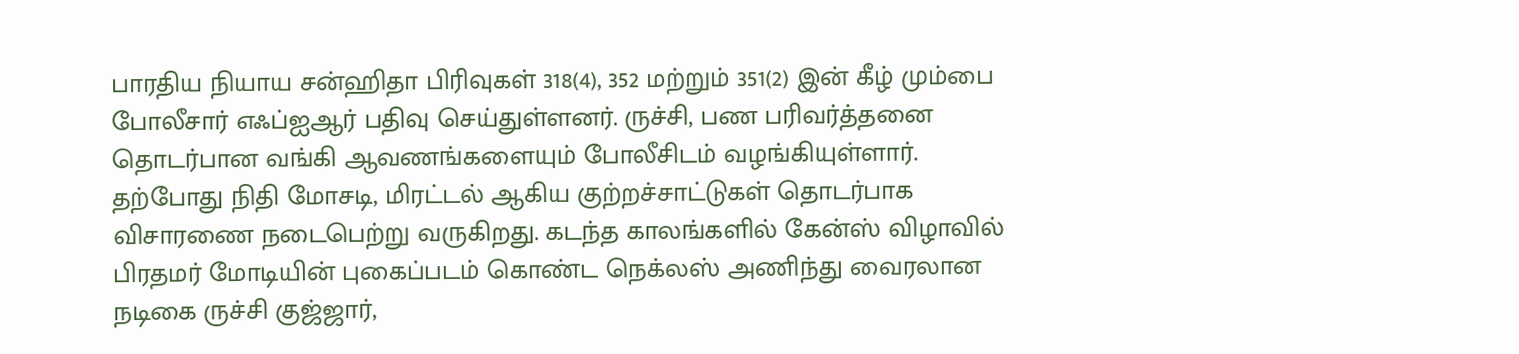பாரதிய நியாய சன்ஹிதா பிரிவுகள் 318(4), 352 மற்றும் 351(2) இன் கீழ் மும்பை போலீசார் எஃப்ஐஆர் பதிவு செய்துள்ளனர். ருச்சி, பண பரிவர்த்தனை தொடர்பான வங்கி ஆவணங்களையும் போலீசிடம் வழங்கியுள்ளார்.
தற்போது நிதி மோசடி, மிரட்டல் ஆகிய குற்றச்சாட்டுகள் தொடர்பாக விசாரணை நடைபெற்று வருகிறது. கடந்த காலங்களில் கேன்ஸ் விழாவில் பிரதமர் மோடியின் புகைப்படம் கொண்ட நெக்லஸ் அணிந்து வைரலான நடிகை ருச்சி குஜ்ஜார்,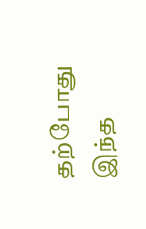தற்போது இந்த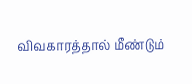விவகாரத்தால் மீண்டும்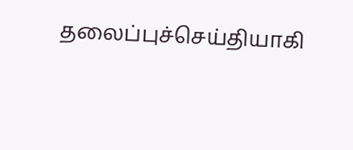தலைப்புச்செய்தியாகி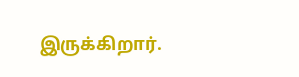இருக்கிறார்.